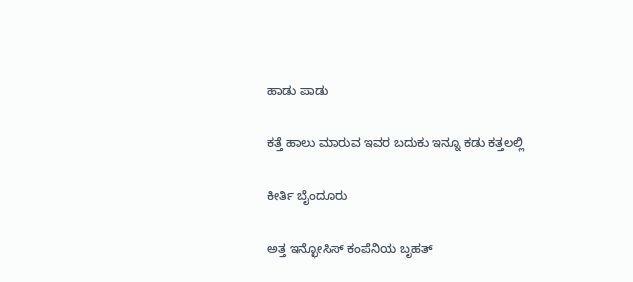ಹಾಡು ಪಾಡು

ಕತ್ತೆ ಹಾಲು ಮಾರುವ ಇವರ ಬದುಕು ಇನ್ನೂ ಕಡು ಕತ್ತಲಲ್ಲಿ

ಕೀರ್ತಿ ಬೈಂದೂರು

ಅತ್ತ ಇನ್ಛೋಸಿಸ್ ಕಂಪೆನಿಯ ಬೃಹತ್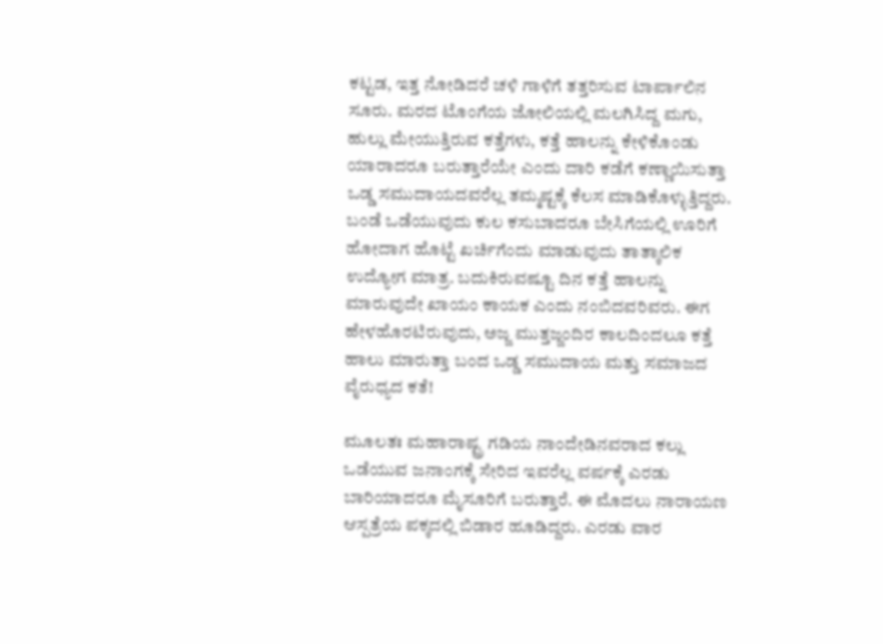ಕಟ್ಟಡ, ಇತ್ತ ನೋಡಿದರೆ ಚಳಿ ಗಾಳಿಗೆ ತತ್ತರಿಸುವ ಟಾರ್ಪಾಲಿನ ಸೂರು. ಮರದ ಟೊಂಗೆಯ ಜೋಲಿಯಲ್ಲಿ ಮಲಗಿಸಿದ್ದ ಮಗು, ಹುಲ್ಲು ಮೇಯುತ್ತಿರುವ ಕತ್ತೆಗಳು, ಕತ್ತೆ ಹಾಲನ್ನು ಕೇಳಿಕೊಂಡು ಯಾರಾದರೂ ಬರುತ್ತಾರೆಯೇ ಎಂದು ದಾರಿ ಕಡೆಗೆ ಕಣ್ಣಾಯಿಸುತ್ತಾ ಒಡ್ಡ ಸಮುದಾಯದವರೆಲ್ಲ ತಮ್ಮಷ್ಟಕ್ಕೆ ಕೆಲಸ ಮಾಡಿಕೊಳ್ಳುತ್ತಿದ್ದರು. ಬಂಡೆ ಒಡೆಯುವುದು ಕುಲ ಕಸುಬಾದರೂ ಬೇಸಿಗೆಯಲ್ಲಿ ಊರಿಗೆ ಹೋದಾಗ ಹೊಟ್ಟೆ ಖರ್ಚಿಗೆಂದು ಮಾಡುವುದು ತಾತ್ಕಾಲಿಕ ಉದ್ಯೋಗ ಮಾತ್ರ. ಬದುಕಿರುವಷ್ಟೂ ದಿನ ಕತ್ತೆ ಹಾಲನ್ನು ಮಾರುವುದೇ ಖಾಯಂ ಕಾಯಕ ಎಂದು ನಂಬಿದವರಿವರು. ಈಗ ಹೇಳಹೊರಟಿರುವುದು, ಅಜ್ಜ ಮುತ್ತಜ್ಜಂದಿರ ಕಾಲದಿಂದಲೂ ಕತ್ತೆ ಹಾಲು ಮಾರುತ್ತಾ ಬಂದ ಒಡ್ಡ ಸಮುದಾಯ ಮತ್ತು ಸಮಾಜದ ವೈರುಧ್ಯದ ಕತೆ!

ಮೂಲತಃ ಮಹಾರಾಷ್ಟ್ರ ಗಡಿಯ ನಾಂದೇಡಿನವರಾದ ಕಲ್ಲು ಒಡೆಯುವ ಜನಾಂಗಕ್ಕೆ ಸೇರಿದ ಇವರೆಲ್ಲ ವರ್ಷಕ್ಕೆ ಎರಡು ಬಾರಿಯಾದರೂ ಮೈಸೂರಿಗೆ ಬರುತ್ತಾರೆ. ಈ ಮೊದಲು ನಾರಾಯಣ ಆಸ್ಪತ್ರೆಯ ಪಕ್ಕದಲ್ಲಿ ಬಿಡಾರ ಹೂಡಿದ್ದರು. ಎರಡು ವಾರ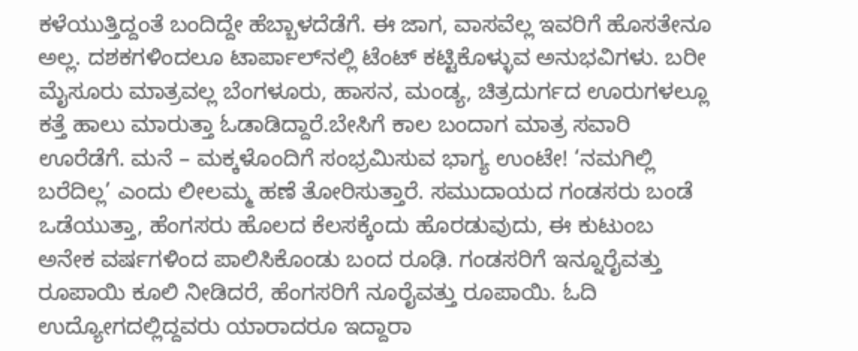ಕಳೆಯುತ್ತಿದ್ದಂತೆ ಬಂದಿದ್ದೇ ಹೆಬ್ಬಾಳದೆಡೆಗೆ. ಈ ಜಾಗ, ವಾಸವೆಲ್ಲ ಇವರಿಗೆ ಹೊಸತೇನೂ ಅಲ್ಲ. ದಶಕಗಳಿಂದಲೂ ಟಾರ್ಪಾಲ್‌ನಲ್ಲಿ ಟೆಂಟ್ ಕಟ್ಟಿಕೊಳ್ಳುವ ಅನುಭವಿಗಳು. ಬರೀ ಮೈಸೂರು ಮಾತ್ರವಲ್ಲ ಬೆಂಗಳೂರು, ಹಾಸನ, ಮಂಡ್ಯ, ಚಿತ್ರದುರ್ಗದ ಊರುಗಳಲ್ಲೂ ಕತ್ತೆ ಹಾಲು ಮಾರುತ್ತಾ ಓಡಾಡಿದ್ದಾರೆ.ಬೇಸಿಗೆ ಕಾಲ ಬಂದಾಗ ಮಾತ್ರ ಸವಾರಿ ಊರೆಡೆಗೆ. ಮನೆ – ಮಕ್ಕಳೊಂದಿಗೆ ಸಂಭ್ರಮಿಸುವ ಭಾಗ್ಯ ಉಂಟೇ! ‘ನಮಗಿಲ್ಲಿ ಬರೆದಿಲ್ಲ’ ಎಂದು ಲೀಲಮ್ಮ ಹಣೆ ತೋರಿಸುತ್ತಾರೆ. ಸಮುದಾಯದ ಗಂಡಸರು ಬಂಡೆ ಒಡೆಯುತ್ತಾ, ಹೆಂಗಸರು ಹೊಲದ ಕೆಲಸಕ್ಕೆಂದು ಹೊರಡುವುದು, ಈ ಕುಟುಂಬ ಅನೇಕ ವರ್ಷಗಳಿಂದ ಪಾಲಿಸಿಕೊಂಡು ಬಂದ ರೂಢಿ. ಗಂಡಸರಿಗೆ ಇನ್ನೂರೈವತ್ತು ರೂಪಾಯಿ ಕೂಲಿ ನೀಡಿದರೆ, ಹೆಂಗಸರಿಗೆ ನೂರೈವತ್ತು ರೂಪಾಯಿ. ಓದಿ ಉದ್ಯೋಗದಲ್ಲಿದ್ದವರು ಯಾರಾದರೂ ಇದ್ದಾರಾ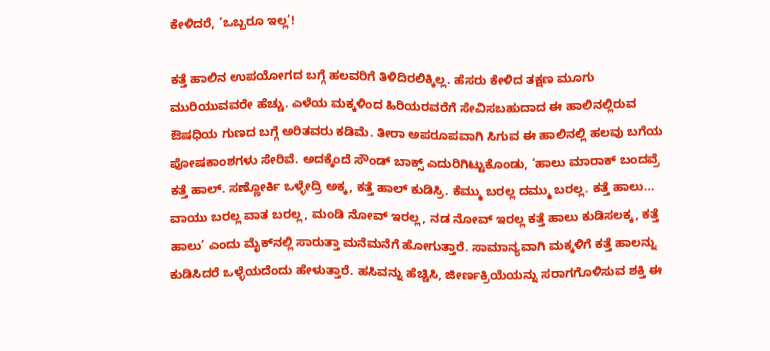ಕೇಳಿದರೆ, ‘ಒಬ್ಬರೂ ಇಲ್ಲ’!

ಕತ್ತೆ ಹಾಲಿನ ಉಪಯೋಗದ ಬಗ್ಗೆ ಹಲವರಿಗೆ ತಿಳಿದಿರಲಿಕ್ಕಿಲ್ಲ. ಹೆಸರು ಕೇಳಿದ ತಕ್ಷಣ ಮೂಗು ಮುರಿಯುವವರೇ ಹೆಚ್ಚು. ಎಳೆಯ ಮಕ್ಕಳಿಂದ ಹಿರಿಯರವರೆಗೆ ಸೇವಿಸಬಹುದಾದ ಈ ಹಾಲಿನಲ್ಲಿರುವ ಔಷಧಿಯ ಗುಣದ ಬಗ್ಗೆ ಅರಿತವರು ಕಡಿಮೆ. ತೀರಾ ಅಪರೂಪವಾಗಿ ಸಿಗುವ ಈ ಹಾಲಿನಲ್ಲಿ ಹಲವು ಬಗೆಯ ಪೋಷಕಾಂಶಗಳು ಸೇರಿವೆ. ಅದಕ್ಕೆಂದೆ ಸೌಂಡ್ ಬಾಕ್ಸ್ ಎದುರಿಗಿಟ್ಟುಕೊಂಡು, ‘ಹಾಲು ಮಾರಾಕ್ ಬಂದವ್ರೆ ಕತ್ತೆ ಹಾಲ್. ಸಣ್ಣೋರ್ಕಿ ಒಳ್ಳೇದ್ರಿ ಅಕ್ಕ, ಕತ್ತೆ ಹಾಲ್ ಕುಡಿಸ್ರಿ. ಕೆಮ್ಮು ಬರಲ್ಲ ದಮ್ಮು ಬರಲ್ಲ. ಕತ್ತೆ ಹಾಲು… ವಾಯು ಬರಲ್ಲ ವಾತ ಬರಲ್ಲ, ಮಂಡಿ ನೋವ್ ಇರಲ್ಲ, ನಡ ನೋವ್ ಇರಲ್ಲ ಕತ್ತೆ ಹಾಲು ಕುಡಿಸಲಕ್ಕ, ಕತ್ತೆ ಹಾಲು’ ಎಂದು ಮೈಕ್‌ನಲ್ಲಿ ಸಾರುತ್ತಾ ಮನೆಮನೆಗೆ ಹೋಗುತ್ತಾರೆ. ಸಾಮಾನ್ಯವಾಗಿ ಮಕ್ಕಳಿಗೆ ಕತ್ತೆ ಹಾಲನ್ನು ಕುಡಿಸಿದರೆ ಒಳ್ಳೆಯದೆಂದು ಹೇಳುತ್ತಾರೆ. ಹಸಿವನ್ನು ಹೆಚ್ಚಿಸಿ, ಜೀರ್ಣಕ್ರಿಯೆಯನ್ನು ಸರಾಗಗೊಳಿಸುವ ಶಕ್ತಿ ಈ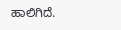ಹಾಲಿಗಿದೆ.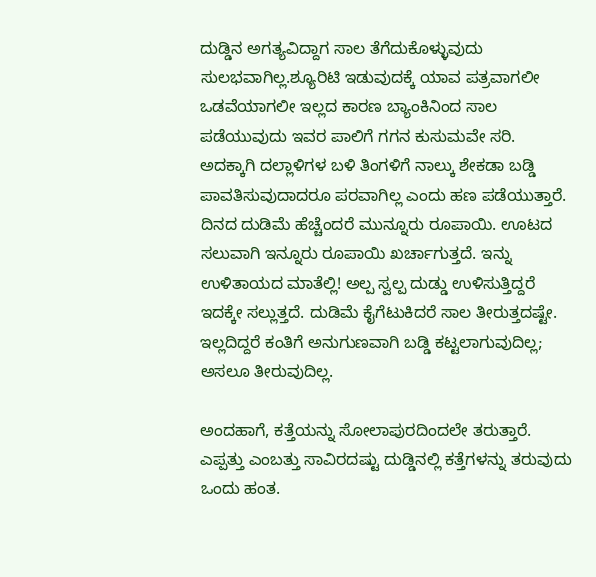ದುಡ್ಡಿನ ಅಗತ್ಯವಿದ್ದಾಗ ಸಾಲ ತೆಗೆದುಕೊಳ್ಳುವುದು ಸುಲಭವಾಗಿಲ್ಲ.ಶ್ಯೂರಿಟಿ ಇಡುವುದಕ್ಕೆ ಯಾವ ಪತ್ರವಾಗಲೀ ಒಡವೆಯಾಗಲೀ ಇಲ್ಲದ ಕಾರಣ ಬ್ಯಾಂಕಿನಿಂದ ಸಾಲ ಪಡೆಯುವುದು ಇವರ ಪಾಲಿಗೆ ಗಗನ ಕುಸುಮವೇ ಸರಿ. ಅದಕ್ಕಾಗಿ ದಲ್ಲಾಳಿಗಳ ಬಳಿ ತಿಂಗಳಿಗೆ ನಾಲ್ಕು ಶೇಕಡಾ ಬಡ್ಡಿ ಪಾವತಿಸುವುದಾದರೂ ಪರವಾಗಿಲ್ಲ ಎಂದು ಹಣ ಪಡೆಯುತ್ತಾರೆ. ದಿನದ ದುಡಿಮೆ ಹೆಚ್ಚೆಂದರೆ ಮುನ್ನೂರು ರೂಪಾಯಿ. ಊಟದ ಸಲುವಾಗಿ ಇನ್ನೂರು ರೂಪಾಯಿ ಖರ್ಚಾಗುತ್ತದೆ. ಇನ್ನು ಉಳಿತಾಯದ ಮಾತೆಲ್ಲಿ! ಅಲ್ಪ ಸ್ವಲ್ಪ ದುಡ್ಡು ಉಳಿಸುತ್ತಿದ್ದರೆ ಇದಕ್ಕೇ ಸಲ್ಲುತ್ತದೆ. ದುಡಿಮೆ ಕೈಗೆಟುಕಿದರೆ ಸಾಲ ತೀರುತ್ತದಷ್ಟೇ. ಇಲ್ಲದಿದ್ದರೆ ಕಂತಿಗೆ ಅನುಗುಣವಾಗಿ ಬಡ್ಡಿ ಕಟ್ಟಲಾಗುವುದಿಲ್ಲ; ಅಸಲೂ ತೀರುವುದಿಲ್ಲ.

ಅಂದಹಾಗೆ, ಕತ್ತೆಯನ್ನು ಸೋಲಾಪುರದಿಂದಲೇ ತರುತ್ತಾರೆ. ಎಪ್ಪತ್ತು ಎಂಬತ್ತು ಸಾವಿರದಷ್ಟು ದುಡ್ಡಿನಲ್ಲಿ ಕತ್ತೆಗಳನ್ನು ತರುವುದು ಒಂದು ಹಂತ.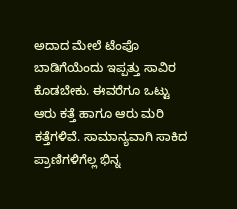ಅದಾದ ಮೇಲೆ ಟೆಂಪೊ ಬಾಡಿಗೆಯೆಂದು ಇಪ್ಪತ್ತು ಸಾವಿರ ಕೊಡಬೇಕು. ಈವರೆಗೂ ಒಟ್ಟು ಆರು ಕತ್ತೆ ಹಾಗೂ ಆರು ಮರಿ ಕತ್ತೆಗಳಿವೆ. ಸಾಮಾನ್ಯವಾಗಿ ಸಾಕಿದ ಪ್ರಾಣಿಗಳಿಗೆಲ್ಲ ಭಿನ್ನ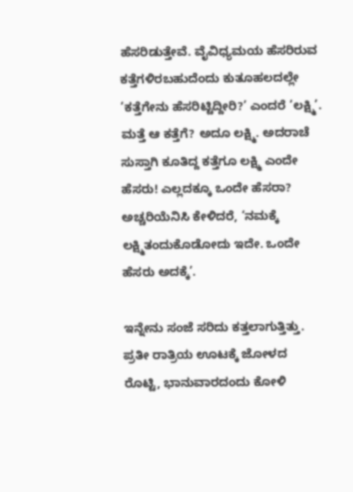ಹೆಸರಿಡುತ್ತೇವೆ. ವೈವಿಧ್ಯಮಯ ಹೆಸರಿರುವ ಕತ್ತೆಗಳಿರಬಹುದೆಂದು ಕುತೂಹಲದಲ್ಲೇ ‘ಕತ್ತೆಗೇನು ಹೆಸರಿಟ್ಟಿದ್ದೀರಿ?’ ಎಂದರೆ ‘ಲಕ್ಷ್ಮಿ’. ಮತ್ತೆ ಆ ಕತ್ತೆಗೆ? ಅದೂ ಲಕ್ಷ್ಮಿ. ಅದರಾಚೆ ಸುಸ್ತಾಗಿ ಕೂತಿದ್ದ ಕತ್ತೆಗೂ ಲಕ್ಷ್ಮಿ ಎಂದೇ ಹೆಸರು! ಎಲ್ಲದಕ್ಕೂ ಒಂದೇ ಹೆಸರಾ? ಅಚ್ಚರಿಯೆನಿಸಿ ಕೇಳಿದರೆ, ‘ನಮಕ್ಕೆ ಲಕ್ಷ್ಮಿತಂದುಕೊಡೋದು ಇದೇ. ಒಂದೇ ಹೆಸರು ಅದಕ್ಕೆ’.

ಇನ್ನೇನು ಸಂಜೆ ಸರಿದು ಕತ್ತಲಾಗುತ್ತಿತ್ತು. ಪ್ರತೀ ರಾತ್ರಿಯ ಊಟಕ್ಕೆ ಜೋಳದ ರೊಟ್ಟಿ, ಭಾನುವಾರದಂದು ಕೋಳಿ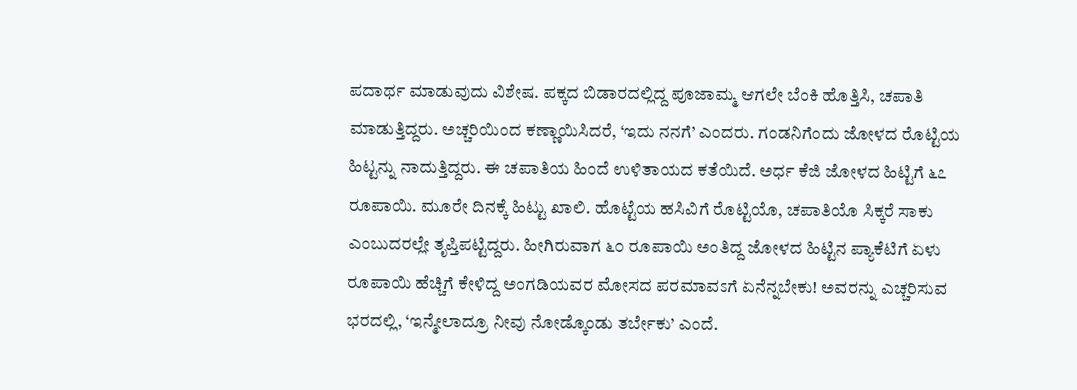ಪದಾರ್ಥ ಮಾಡುವುದು ವಿಶೇಷ. ಪಕ್ಕದ ಬಿಡಾರದಲ್ಲಿದ್ದ ಪೂಜಾಮ್ಮ ಆಗಲೇ ಬೆಂಕಿ ಹೊತ್ತಿಸಿ, ಚಪಾತಿ ಮಾಡುತ್ತಿದ್ದರು. ಅಚ್ಚರಿಯಿಂದ ಕಣ್ಣಾಯಿಸಿದರೆ, ‘ಇದು ನನಗೆ’ ಎಂದರು. ಗಂಡನಿಗೆಂದು ಜೋಳದ ರೊಟ್ಟಿಯ ಹಿಟ್ಟನ್ನು ನಾದುತ್ತಿದ್ದರು. ಈ ಚಪಾತಿಯ ಹಿಂದೆ ಉಳಿತಾಯದ ಕತೆಯಿದೆ. ಅರ್ಧ ಕೆಜಿ ಜೋಳದ ಹಿಟ್ಟಿಗೆ ೬೭ ರೂಪಾಯಿ. ಮೂರೇ ದಿನಕ್ಕೆ ಹಿಟ್ಟು ಖಾಲಿ. ಹೊಟ್ಟೆಯ ಹಸಿವಿಗೆ ರೊಟ್ಟಿಯೊ, ಚಪಾತಿಯೊ ಸಿಕ್ಕರೆ ಸಾಕು ಎಂಬುದರಲ್ಲೇ ತೃಪ್ತಿಪಟ್ಟಿದ್ದರು. ಹೀಗಿರುವಾಗ ೬೦ ರೂಪಾಯಿ ಅಂತಿದ್ದ ಜೋಳದ ಹಿಟ್ಟಿನ ಪ್ಯಾಕೆಟಿಗೆ ಏಳು ರೂಪಾಯಿ ಹೆಚ್ಚಿಗೆ ಕೇಳಿದ್ದ ಅಂಗಡಿಯವರ ಮೋಸದ ಪರಮಾವಽಗೆ ಏನೆನ್ನಬೇಕು! ಅವರನ್ನು ಎಚ್ಚರಿಸುವ ಭರದಲ್ಲಿ, ‘ಇನ್ಮೇಲಾದ್ರೂ ನೀವು ನೋಡ್ಕೊಂಡು ತರ್ಬೇಕು’ ಎಂದೆ.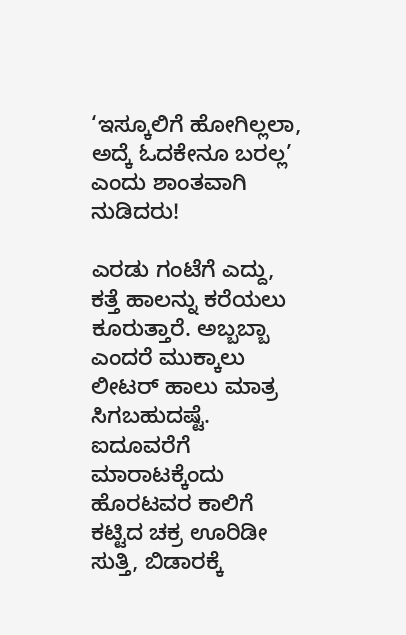‘ಇಸ್ಕೂಲಿಗೆ ಹೋಗಿಲ್ಲಲಾ, ಅದ್ಕೆ ಓದಕೇನೂ ಬರಲ್ಲ’ ಎಂದು ಶಾಂತವಾಗಿ ನುಡಿದರು!

ಎರಡು ಗಂಟೆಗೆ ಎದ್ದು, ಕತ್ತೆ ಹಾಲನ್ನು ಕರೆಯಲು ಕೂರುತ್ತಾರೆ. ಅಬ್ಬಬ್ಬಾ ಎಂದರೆ ಮುಕ್ಕಾಲು ಲೀಟರ್ ಹಾಲು ಮಾತ್ರ ಸಿಗಬಹುದಷ್ಟೆ. ಐದೂವರೆಗೆ ಮಾರಾಟಕ್ಕೆಂದು ಹೊರಟವರ ಕಾಲಿಗೆ ಕಟ್ಟಿದ ಚಕ್ರ ಊರಿಡೀ ಸುತ್ತಿ, ಬಿಡಾರಕ್ಕೆ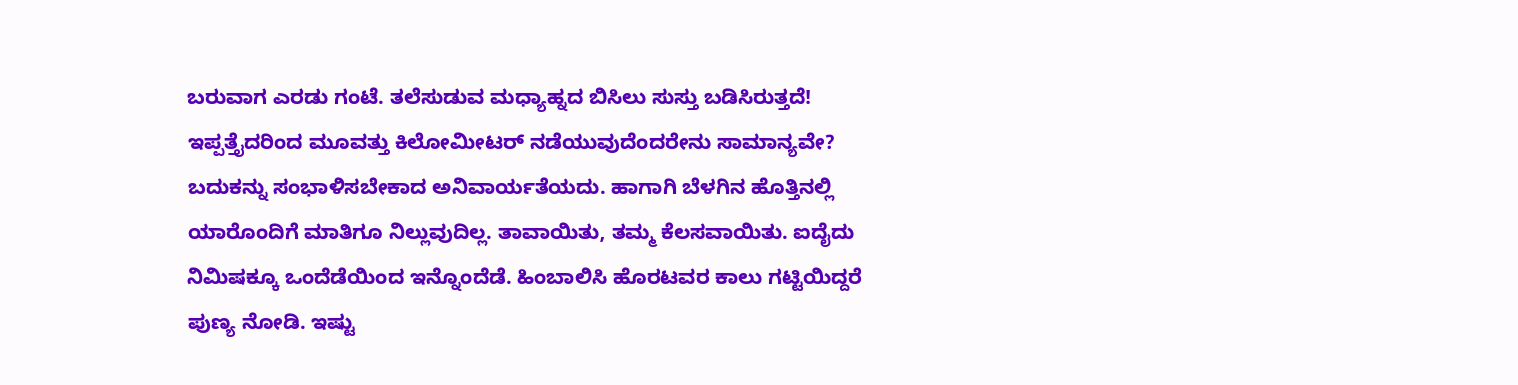ಬರುವಾಗ ಎರಡು ಗಂಟೆ. ತಲೆಸುಡುವ ಮಧ್ಯಾಹ್ನದ ಬಿಸಿಲು ಸುಸ್ತು ಬಡಿಸಿರುತ್ತದೆ! ಇಪ್ಪತ್ತೈದರಿಂದ ಮೂವತ್ತು ಕಿಲೋಮೀಟರ್ ನಡೆಯುವುದೆಂದರೇನು ಸಾಮಾನ್ಯವೇ? ಬದುಕನ್ನು ಸಂಭಾಳಿಸಬೇಕಾದ ಅನಿವಾರ್ಯತೆಯದು. ಹಾಗಾಗಿ ಬೆಳಗಿನ ಹೊತ್ತಿನಲ್ಲಿ ಯಾರೊಂದಿಗೆ ಮಾತಿಗೂ ನಿಲ್ಲುವುದಿಲ್ಲ. ತಾವಾಯಿತು, ತಮ್ಮ ಕೆಲಸವಾಯಿತು. ಐದೈದು ನಿಮಿಷಕ್ಕೂ ಒಂದೆಡೆಯಿಂದ ಇನ್ನೊಂದೆಡೆ. ಹಿಂಬಾಲಿಸಿ ಹೊರಟವರ ಕಾಲು ಗಟ್ಟಿಯಿದ್ದರೆ ಪುಣ್ಯ ನೋಡಿ. ಇಷ್ಟು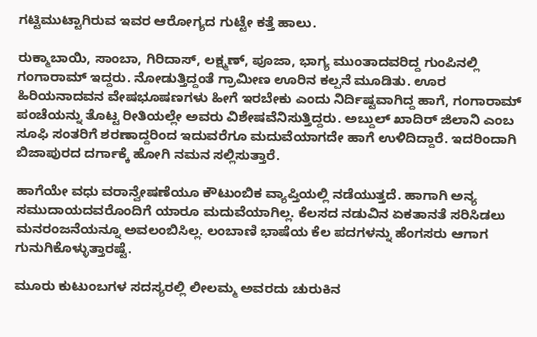ಗಟ್ಟಿಮುಟ್ಟಾಗಿರುವ ಇವರ ಆರೋಗ್ಯದ ಗುಟ್ಟೇ ಕತ್ತೆ ಹಾಲು.

ರುಕ್ಮಾಬಾಯಿ, ಸಾಂಬಾ, ಗಿರಿದಾಸ್, ಲಕ್ಷ್ಮಣ್, ಪೂಜಾ, ಭಾಗ್ಯ ಮುಂತಾದವರಿದ್ದ ಗುಂಪಿನಲ್ಲಿ ಗಂಗಾರಾಮ್ ಇದ್ದರು. ನೋಡುತ್ತಿದ್ದಂತೆ ಗ್ರಾಮೀಣ ಊರಿನ ಕಲ್ಪನೆ ಮೂಡಿತು. ಊರ ಹಿರಿಯನಾದವನ ವೇಷಭೂಷಣಗಳು ಹೀಗೆ ಇರಬೇಕು ಎಂದು ನಿರ್ದಿಷ್ಟವಾಗಿದ್ದ ಹಾಗೆ, ಗಂಗಾರಾಮ್ ಪಂಚೆಯನ್ನು ತೊಟ್ಟ ರೀತಿಯಲ್ಲೇ ಅವರು ವಿಶೇಷವೆನಿಸುತ್ತಿದ್ದರು. ಅಬ್ದುಲ್ ಖಾದಿರ್ ಜಿಲಾನಿ ಎಂಬ ಸೂಫಿ ಸಂತರಿಗೆ ಶರಣಾದ್ದರಿಂದ ಇದುವರೆಗೂ ಮದುವೆಯಾಗದೇ ಹಾಗೆ ಉಳಿದಿದ್ದಾರೆ. ಇದರಿಂದಾಗಿ ಬಿಜಾಪುರದ ದರ್ಗಾಕ್ಕೆ ಹೋಗಿ ನಮನ ಸಲ್ಲಿಸುತ್ತಾರೆ.

ಹಾಗೆಯೇ ವಧು ವರಾನ್ವೇಷಣೆಯೂ ಕೌಟುಂಬಿಕ ವ್ಯಾಪ್ತಿಯಲ್ಲಿ ನಡೆಯುತ್ತದೆ. ಹಾಗಾಗಿ ಅನ್ಯ ಸಮುದಾಯದವರೊಂದಿಗೆ ಯಾರೂ ಮದುವೆಯಾಗಿಲ್ಲ. ಕೆಲಸದ ನಡುವಿನ ಏಕತಾನತೆ ಸರಿಸಿಡಲು ಮನರಂಜನೆಯನ್ನೂ ಅವಲಂಬಿಸಿಲ್ಲ. ಲಂಬಾಣಿ ಭಾಷೆಯ ಕೆಲ ಪದಗಳನ್ನು ಹೆಂಗಸರು ಆಗಾಗ ಗುನುಗಿಕೊಳ್ಳುತ್ತಾರಷ್ಟೆ.

ಮೂರು ಕುಟುಂಬಗಳ ಸದಸ್ಯರಲ್ಲಿ ಲೀಲಮ್ಮ ಅವರದು ಚುರುಕಿನ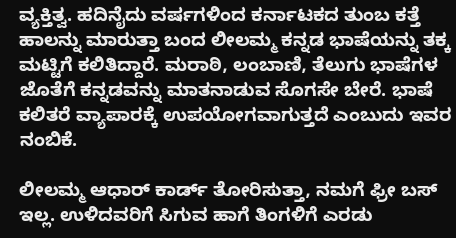ವ್ಯಕ್ತಿತ್ವ. ಹದಿನೈದು ವರ್ಷಗಳಿಂದ ಕರ್ನಾಟಕದ ತುಂಬ ಕತ್ತೆ ಹಾಲನ್ನು ಮಾರುತ್ತಾ ಬಂದ ಲೀಲಮ್ಮ ಕನ್ನಡ ಭಾಷೆಯನ್ನು ತಕ್ಕ ಮಟ್ಟಿಗೆ ಕಲಿತಿದ್ದಾರೆ. ಮರಾಠಿ, ಲಂಬಾಣಿ, ತೆಲುಗು ಭಾಷೆಗಳ ಜೊತೆಗೆ ಕನ್ನಡವನ್ನು ಮಾತನಾಡುವ ಸೊಗಸೇ ಬೇರೆ. ಭಾಷೆ ಕಲಿತರೆ ವ್ಯಾಪಾರಕ್ಕೆ ಉಪಯೋಗವಾಗುತ್ತದೆ ಎಂಬುದು ಇವರ ನಂಬಿಕೆ.

ಲೀಲಮ್ಮ ಆಧಾರ್ ಕಾರ್ಡ್ ತೋರಿಸುತ್ತಾ, ನಮಗೆ ಫ್ರೀ ಬಸ್ ಇಲ್ಲ. ಉಳಿದವರಿಗೆ ಸಿಗುವ ಹಾಗೆ ತಿಂಗಳಿಗೆ ಎರಡು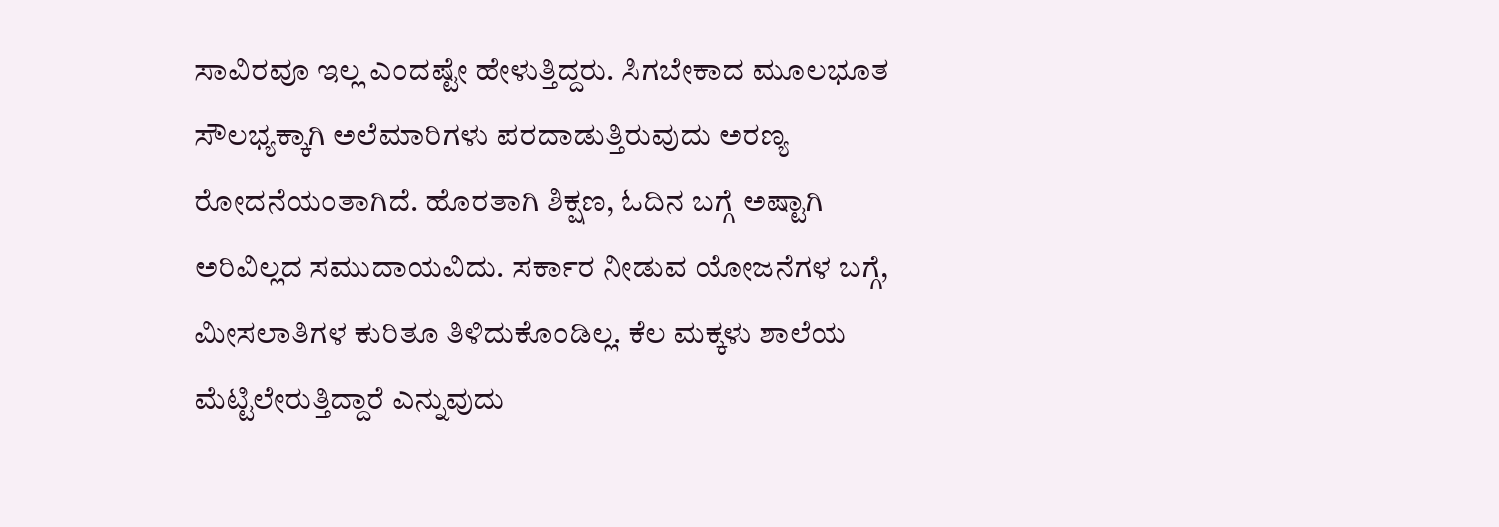ಸಾವಿರವೂ ಇಲ್ಲ ಎಂದಷ್ಟೇ ಹೇಳುತ್ತಿದ್ದರು. ಸಿಗಬೇಕಾದ ಮೂಲಭೂತ ಸೌಲಭ್ಯಕ್ಕಾಗಿ ಅಲೆಮಾರಿಗಳು ಪರದಾಡುತ್ತಿರುವುದು ಅರಣ್ಯ ರೋದನೆಯಂತಾಗಿದೆ. ಹೊರತಾಗಿ ಶಿಕ್ಷಣ, ಓದಿನ ಬಗ್ಗೆ ಅಷ್ಟಾಗಿ ಅರಿವಿಲ್ಲದ ಸಮುದಾಯವಿದು. ಸರ್ಕಾರ ನೀಡುವ ಯೋಜನೆಗಳ ಬಗ್ಗೆ, ಮೀಸಲಾತಿಗಳ ಕುರಿತೂ ತಿಳಿದುಕೊಂಡಿಲ್ಲ. ಕೆಲ ಮಕ್ಕಳು ಶಾಲೆಯ ಮೆಟ್ಟಿಲೇರುತ್ತಿದ್ದಾರೆ ಎನ್ನುವುದು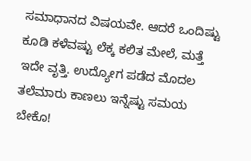ಸಮಾಧಾನದ ವಿಷಯವೇ. ಆದರೆ ಒಂದಿಷ್ಟು ಕೂಡಿ ಕಳೆವಷ್ಟು ಲೆಕ್ಕ ಕಲಿತ ಮೇಲೆ, ಮತ್ತೆ ಇದೇ ವೃತ್ತಿ. ಉದ್ಯೋಗ ಪಡೆದ ಮೊದಲ ತಲೆಮಾರು ಕಾಣಲು ಇನ್ನೆಷ್ಟು ಸಮಯ ಬೇಕೊ!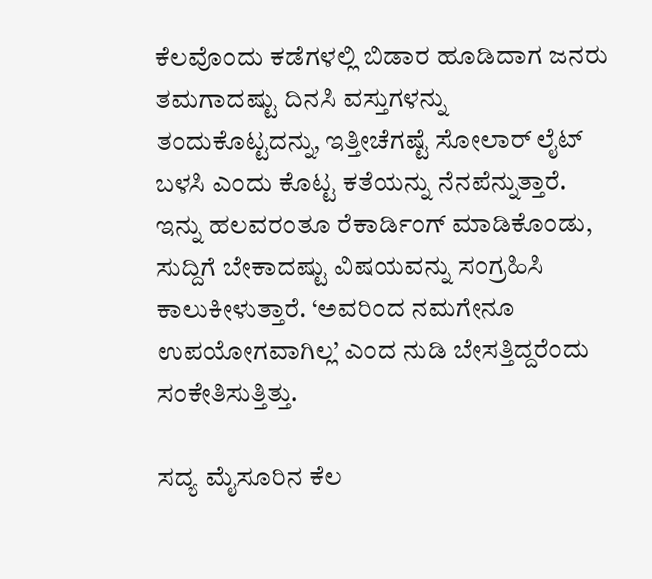ಕೆಲವೊಂದು ಕಡೆಗಳಲ್ಲಿ ಬಿಡಾರ ಹೂಡಿದಾಗ ಜನರು ತಮಗಾದಷ್ಟು ದಿನಸಿ ವಸ್ತುಗಳನ್ನು ತಂದುಕೊಟ್ಟದನ್ನು, ಇತ್ತೀಚೆಗಷ್ಟೆ ಸೋಲಾರ್ ಲೈಟ್ ಬಳಸಿ ಎಂದು ಕೊಟ್ಟ ಕತೆಯನ್ನು ನೆನಪೆನ್ನುತ್ತಾರೆ. ಇನ್ನು ಹಲವರಂತೂ ರೆಕಾರ್ಡಿಂಗ್ ಮಾಡಿಕೊಂಡು, ಸುದ್ದಿಗೆ ಬೇಕಾದಷ್ಟು ವಿಷಯವನ್ನು ಸಂಗ್ರಹಿಸಿ ಕಾಲುಕೀಳುತ್ತಾರೆ. ‘ಅವರಿಂದ ನಮಗೇನೂ ಉಪಯೋಗವಾಗಿಲ್ಲ’ ಎಂದ ನುಡಿ ಬೇಸತ್ತಿದ್ದರೆಂದು ಸಂಕೇತಿಸುತ್ತಿತ್ತು.

ಸದ್ಯ ಮೈಸೂರಿನ ಕೆಲ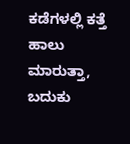ಕಡೆಗಳಲ್ಲಿ ಕತ್ತೆ ಹಾಲು ಮಾರುತ್ತಾ, ಬದುಕು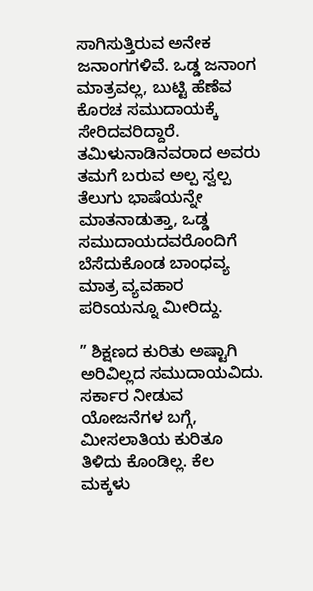ಸಾಗಿಸುತ್ತಿರುವ ಅನೇಕ ಜನಾಂಗಗಳಿವೆ. ಒಡ್ಡ ಜನಾಂಗ ಮಾತ್ರವಲ್ಲ, ಬುಟ್ಟಿ ಹೆಣೆವ ಕೊರಚ ಸಮುದಾಯಕ್ಕೆ ಸೇರಿದವರಿದ್ದಾರೆ. ತಮಿಳುನಾಡಿನವರಾದ ಅವರು ತಮಗೆ ಬರುವ ಅಲ್ಪ ಸ್ವಲ್ಪ ತೆಲುಗು ಭಾಷೆಯನ್ನೇ ಮಾತನಾಡುತ್ತಾ, ಒಡ್ಡ ಸಮುದಾಯದವರೊಂದಿಗೆ ಬೆಸೆದುಕೊಂಡ ಬಾಂಧವ್ಯ ಮಾತ್ರ ವ್ಯವಹಾರ ಪರಿಽಯನ್ನೂ ಮೀರಿದ್ದು.

” ಶಿಕ್ಷಣದ ಕುರಿತು ಅಷ್ಟಾಗಿ ಅರಿವಿಲ್ಲದ ಸಮುದಾಯವಿದು. ಸರ್ಕಾರ ನೀಡುವ ಯೋಜನೆಗಳ ಬಗ್ಗೆ, ಮೀಸಲಾತಿಯ ಕುರಿತೂ ತಿಳಿದು ಕೊಂಡಿಲ್ಲ. ಕೆಲ ಮಕ್ಕಳು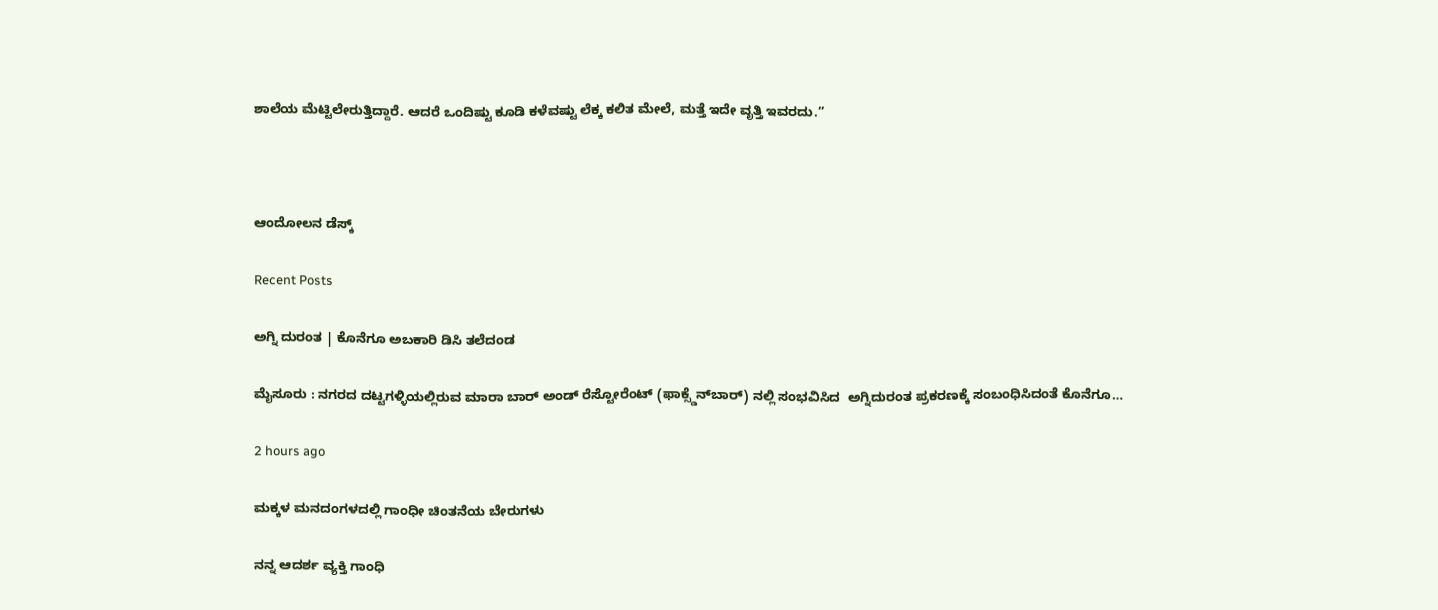ಶಾಲೆಯ ಮೆಟ್ಟಿಲೇರುತ್ತಿದ್ದಾರೆ. ಆದರೆ ಒಂದಿಷ್ಟು ಕೂಡಿ ಕಳೆವಷ್ಟು ಲೆಕ್ಕ ಕಲಿತ ಮೇಲೆ, ಮತ್ತೆ ಇದೇ ವೃತ್ತಿ ಇವರದು.”



ಆಂದೋಲನ ಡೆಸ್ಕ್

Recent Posts

ಅಗ್ನಿ ದುರಂತ | ಕೊನೆಗೂ ಅಬಕಾರಿ ಡಿಸಿ ತಲೆದಂಡ

ಮೈಸೂರು : ನಗರದ ದಟ್ಟಗಳ್ಳಿಯಲ್ಲಿರುವ ಮಾರಾ ಬಾರ್ ಅಂಡ್ ರೆಸ್ಟೋರೆಂಟ್ (ಫಾಕ್ಸ್ಡೆನ್‌ಬಾರ್) ನಲ್ಲಿ ಸಂಭವಿಸಿದ  ಅಗ್ನಿದುರಂತ ಪ್ರಕರಣಕ್ಕೆ ಸಂಬಂಧಿಸಿದಂತೆ ಕೊನೆಗೂ…

2 hours ago

ಮಕ್ಕಳ ಮನದಂಗಳದಲ್ಲಿ ಗಾಂಧೀ ಚಿಂತನೆಯ ಬೇರುಗಳು

ನನ್ನ ಆದರ್ಶ ವ್ಯಕ್ತಿ ಗಾಂಧಿ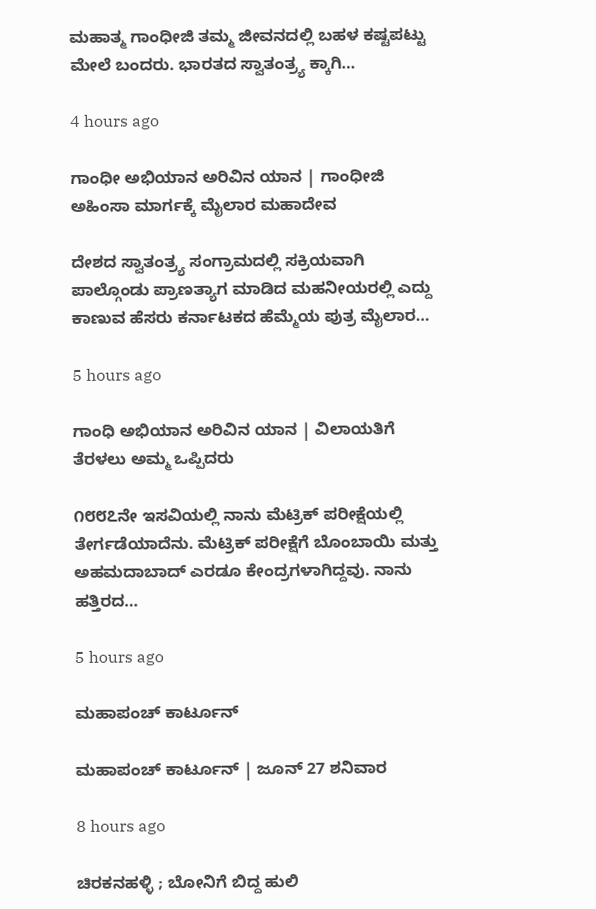ಮಹಾತ್ಮ ಗಾಂಧೀಜಿ ತಮ್ಮ ಜೀವನದಲ್ಲಿ ಬಹಳ ಕಷ್ಟಪಟ್ಟು ಮೇಲೆ ಬಂದರು. ಭಾರತದ ಸ್ವಾತಂತ್ರ್ಯ ಕ್ಕಾಗಿ…

4 hours ago

ಗಾಂಧೀ ಅಭಿಯಾನ ಅರಿವಿನ ಯಾನ | ಗಾಂಧೀಜಿ ಅಹಿಂಸಾ ಮಾರ್ಗಕ್ಕೆ ಮೈಲಾರ ಮಹಾದೇವ

ದೇಶದ ಸ್ವಾತಂತ್ರ್ಯ ಸಂಗ್ರಾಮದಲ್ಲಿ ಸಕ್ರಿಯವಾಗಿ ಪಾಲ್ಗೊಂಡು ಪ್ರಾಣತ್ಯಾಗ ಮಾಡಿದ ಮಹನೀಯರಲ್ಲಿ ಎದ್ದು ಕಾಣುವ ಹೆಸರು ಕರ್ನಾಟಕದ ಹೆಮ್ಮೆಯ ಪುತ್ರ ಮೈಲಾರ…

5 hours ago

ಗಾಂಧಿ ಅಭಿಯಾನ ಅರಿವಿನ ಯಾನ | ವಿಲಾಯತಿಗೆ ತೆರಳಲು ಅಮ್ಮ ಒಪ್ಪಿದರು

೧೮೮೭ನೇ ಇಸವಿಯಲ್ಲಿ ನಾನು ಮೆಟ್ರಿಕ್ ಪರೀಕ್ಷೆಯಲ್ಲಿ ತೇರ್ಗಡೆಯಾದೆನು. ಮೆಟ್ರಿಕ್ ಪರೀಕ್ಷೆಗೆ ಬೊಂಬಾಯಿ ಮತ್ತು ಅಹಮದಾಬಾದ್ ಎರಡೂ ಕೇಂದ್ರಗಳಾಗಿದ್ದವು. ನಾನು ಹತ್ತಿರದ…

5 hours ago

ಮಹಾಪಂಚ್‌ ಕಾರ್ಟೂನ್‌

ಮಹಾಪಂಚ್‌ ಕಾರ್ಟೂನ್‌ | ಜೂನ್‌ 27 ಶನಿವಾರ

8 hours ago

ಚಿರಕನಹಳ್ಳಿ ; ಬೋನಿಗೆ ಬಿದ್ದ ಹುಲಿ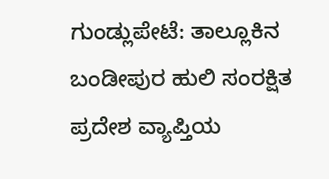ಗುಂಡ್ಲುಪೇಟೆ: ತಾಲ್ಲೂಕಿನ ಬಂಡೀಪುರ ಹುಲಿ ಸಂರಕ್ಷಿತ ಪ್ರದೇಶ ವ್ಯಾಪ್ತಿಯ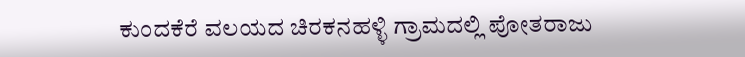ಕುಂದಕೆರೆ ವಲಯದ ಚಿರಕನಹಳ್ಳಿ ಗ್ರಾಮದಲ್ಲಿ ಪೋತರಾಜು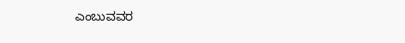ಎಂಬುವವರ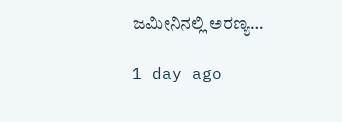ಜಮೀನಿನಲ್ಲಿ ಅರಣ್ಯ…

1 day ago